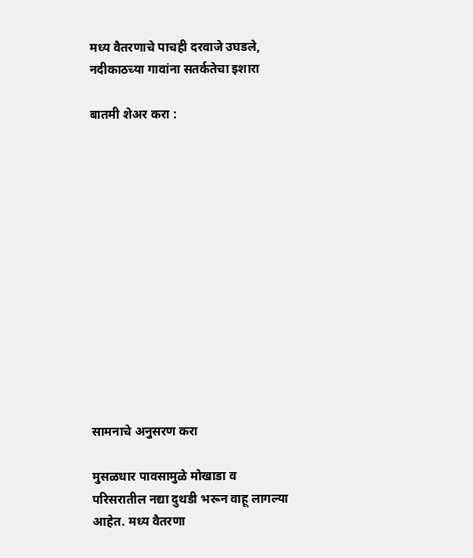मध्य वैतरणाचे पाचही दरवाजे उघडले, नदीकाठच्या गावांना सतर्कतेचा इशारा

बातमी शेअर करा :













सामनाचे अनुसरण करा

मुसळधार पावसामुळे मोखाडा व परिसरातील नद्या दुथडी भरून वाहू लागल्या आहेत. मध्य वैतरणा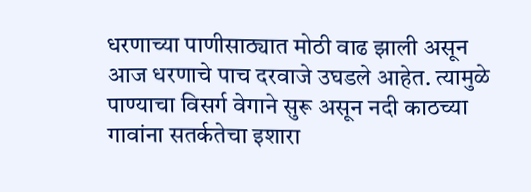धरणाच्या पाणीसाठ्यात मोठी वाढ झाली असून आज धरणाचे पाच दरवाजे उघडले आहेत. त्यामुळे पाण्याचा विसर्ग वेगाने सुरू असून नदी काठच्या गावांना सतर्कतेचा इशारा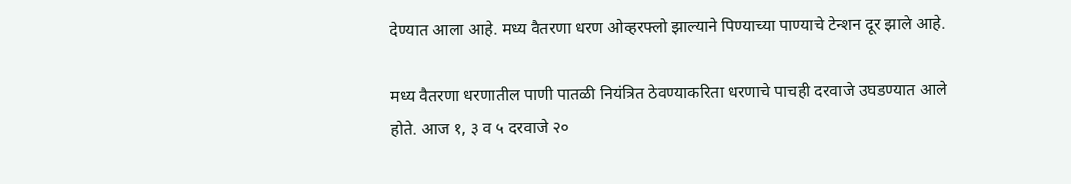देण्यात आला आहे. मध्य वैतरणा धरण ओव्हरफ्लो झाल्याने पिण्याच्या पाण्याचे टेन्शन दूर झाले आहे.

मध्य वैतरणा धरणातील पाणी पातळी नियंत्रित ठेवण्याकरिता धरणाचे पाचही दरवाजे उघडण्यात आले होते. आज १, ३ व ५ दरवाजे २०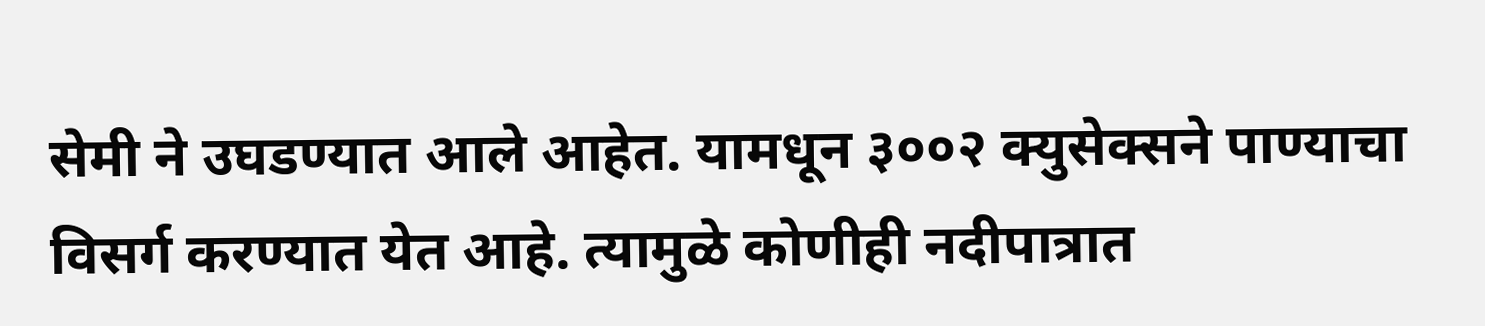सेमी ने उघडण्यात आले आहेत. यामधून ३००२ क्युसेक्सने पाण्याचा विसर्ग करण्यात येत आहे. त्यामुळे कोणीही नदीपात्रात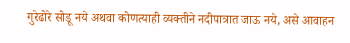गुरेढोरे सोडू नये अथवा कोणत्याही व्यक्तीने नदीपात्रात जाऊ नये, असे आवाहन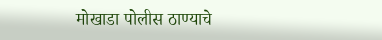मोखाडा पोलीस ठाण्याचे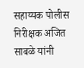सहाय्यक पोलीस निरीक्षक अजित साबळे यांनी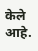केले आहे.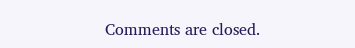Comments are closed.